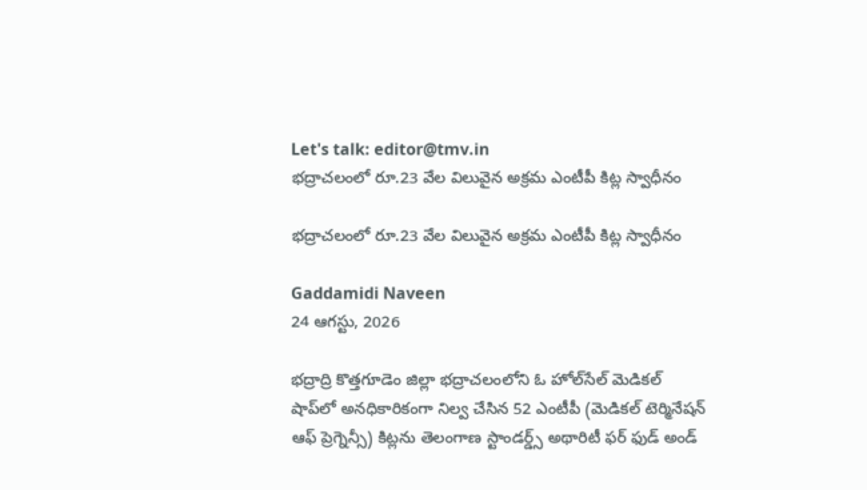Let's talk: editor@tmv.in
భద్రాచలంలో రూ.23 వేల విలువైన అక్రమ ఎంటీపీ కిట్ల స్వాధీనం

భద్రాచలంలో రూ.23 వేల విలువైన అక్రమ ఎంటీపీ కిట్ల స్వాధీనం

Gaddamidi Naveen
24 ఆగస్టు, 2026

భద్రాద్రి కొత్తగూడెం జిల్లా భద్రాచలంలోని ఓ హోల్‌సేల్‌ మెడికల్‌ షాప్‌లో అనధికారికంగా నిల్వ చేసిన 52 ఎంటీపీ (మెడికల్‌ టెర్మినేషన్‌ ఆఫ్‌ ప్రెగ్నెన్సీ) కిట్లను తెలంగాణ స్టాండర్డ్స్‌ అథారిటీ ఫర్‌ ఫుడ్‌ అండ్‌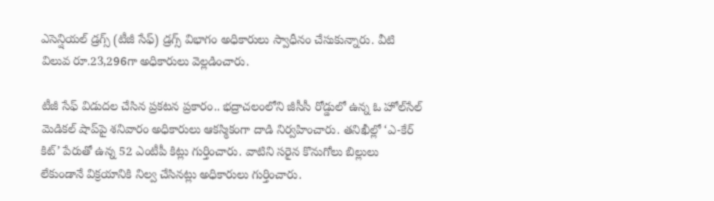ఎసెన్షియల్‌ డ్రగ్స్‌ (టీజీ సేఫ్‌) డ్రగ్స్‌ విభాగం అధికారులు స్వాధీనం చేసుకున్నారు. వీటి విలువ రూ.23,296గా అధికారులు వెల్లడించారు.

టీజీ సేఫ్‌ విడుదల చేసిన ప్రకటన ప్రకారం.. భద్రాచలంలోని జీసీసీ రోడ్డులో ఉన్న ఓ హోల్‌సేల్‌ మెడికల్‌ షాప్‌పై శనివారం అధికారులు ఆకస్మికంగా దాడి నిర్వహించారు. తనిఖీల్లో ‘ఎ-కేర్‌ కిట్‌’ పేరుతో ఉన్న 52 ఎంటీపీ కిట్లు గుర్తించారు. వాటిని సరైన కొనుగోలు బిల్లులు లేకుండానే విక్రయానికి నిల్వ చేసినట్లు అధికారులు గుర్తించారు.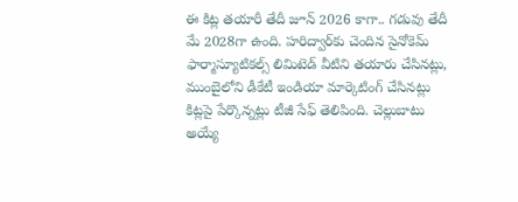ఈ కిట్ల తయారీ తేదీ జూన్‌ 2026 కాగా.. గడువు తేదీ మే 2028గా ఉంది. హరిద్వార్‌కు చెందిన సైనోకెమ్‌ ఫార్మాస్యూటికల్స్‌ లిమిటెడ్‌ వీటిని తయారు చేసినట్లు, ముంబైలోని డీకేటీ ఇండియా మార్కెటింగ్‌ చేసినట్లు కిట్లపై పేర్కొన్నట్లు టీజీ సేఫ్‌ తెలిపింది. చెల్లుబాటు అయ్యే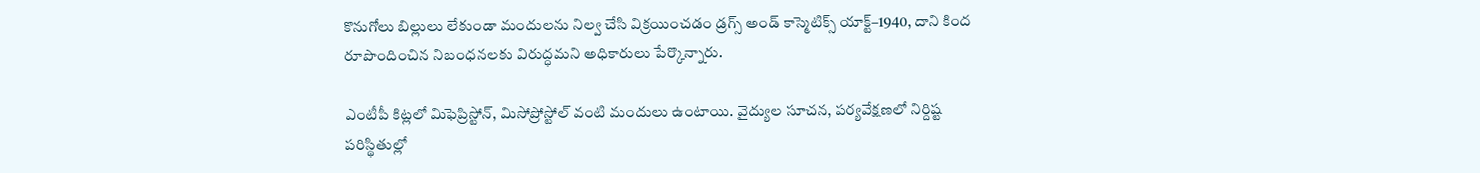కొనుగోలు బిల్లులు లేకుండా మందులను నిల్వ చేసి విక్రయించడం డ్రగ్స్‌ అండ్‌ కాస్మెటిక్స్‌ యాక్ట్‌–1940, దాని కింద రూపొందించిన నిబంధనలకు విరుద్ధమని అధికారులు పేర్కొన్నారు.

ఎంటీపీ కిట్లలో మిఫెప్రిస్టోన్‌, మిసోప్రోస్టోల్‌ వంటి మందులు ఉంటాయి. వైద్యుల సూచన, పర్యవేక్షణలో నిర్దిష్ట పరిస్థితుల్లో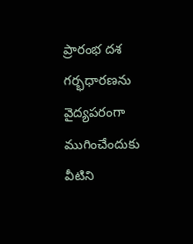ప్రారంభ దశ గర్భధారణను వైద్యపరంగా ముగించేందుకు వీటిని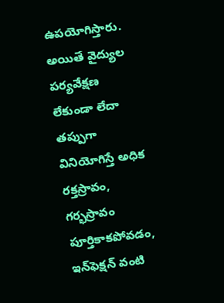ఉపయోగిస్తారు. అయితే వైద్యుల పర్యవేక్షణ లేకుండా లేదా తప్పుగా వినియోగిస్తే అధిక రక్తస్రావం, గర్భస్రావం పూర్తికాకపోవడం, ఇన్‌ఫెక్షన్‌ వంటి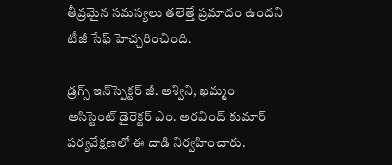తీవ్రమైన సమస్యలు తలెత్తే ప్రమాదం ఉందని టీజీ సేఫ్‌ హెచ్చరించింది.

డ్రగ్స్‌ ఇన్‌స్పెక్టర్‌ జీ. అశ్విని, ఖమ్మం అసిస్టెంట్‌ డైరెక్టర్‌ ఎం. అరవింద్‌ కుమార్‌ పర్యవేక్షణలో ఈ దాడి నిర్వహించారు.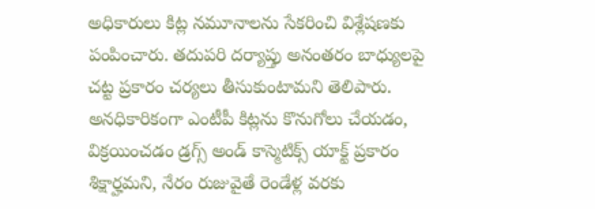అధికారులు కిట్ల నమూనాలను సేకరించి విశ్లేషణకు పంపించారు. తదుపరి దర్యాప్తు అనంతరం బాధ్యులపై చట్ట ప్రకారం చర్యలు తీసుకుంటామని తెలిపారు. అనధికారికంగా ఎంటీపీ కిట్లను కొనుగోలు చేయడం, విక్రయించడం డ్రగ్స్‌ అండ్‌ కాస్మెటిక్స్‌ యాక్ట్‌ ప్రకారం శిక్షార్హమని, నేరం రుజువైతే రెండేళ్ల వరకు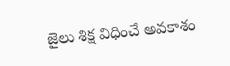జైలు శిక్ష విధించే అవకాశం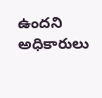ఉందని అధికారులు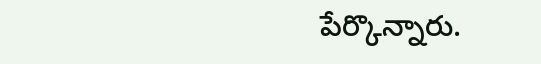పేర్కొన్నారు.